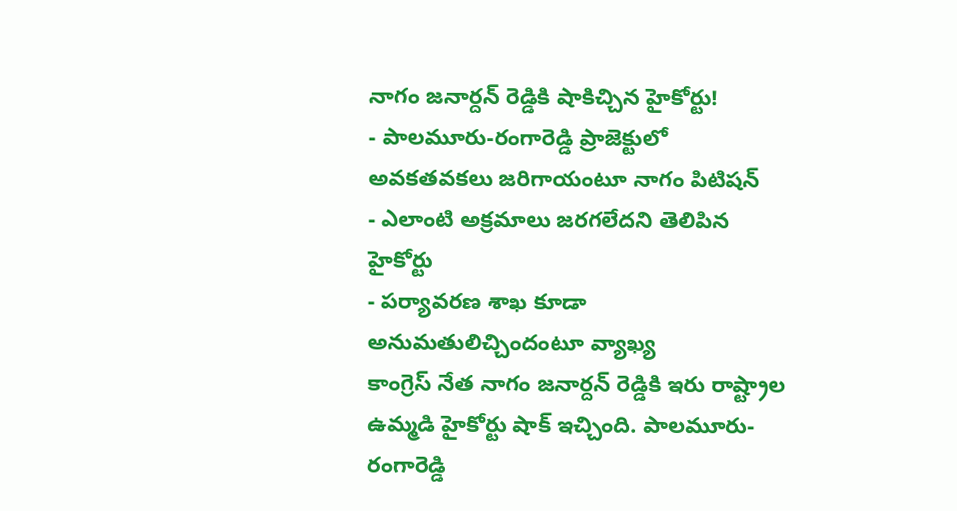నాగం జనార్దన్ రెడ్డికి షాకిచ్చిన హైకోర్టు!
- పాలమూరు-రంగారెడ్డి ప్రాజెక్టులో అవకతవకలు జరిగాయంటూ నాగం పిటిషన్
- ఎలాంటి అక్రమాలు జరగలేదని తెలిపిన హైకోర్టు
- పర్యావరణ శాఖ కూడా అనుమతులిచ్చిందంటూ వ్యాఖ్య
కాంగ్రెస్ నేత నాగం జనార్దన్ రెడ్డికి ఇరు రాష్ట్రాల ఉమ్మడి హైకోర్టు షాక్ ఇచ్చింది. పాలమూరు-రంగారెడ్డి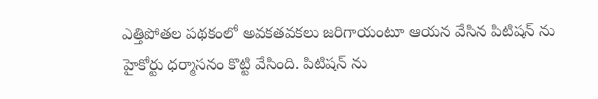ఎత్తిపోతల పథకంలో అవకతవకలు జరిగాయంటూ ఆయన వేసిన పిటిషన్ ను హైకోర్టు ధర్మాసనం కొట్టి వేసింది. పిటిషన్ ను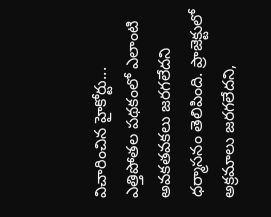విచారించిన హైకోర్టు... ఎత్తిపోతల పథకంలో ఎలాంటి అవకతవకలు జరగలేదని ధర్మాసనం తెలిపింది. ప్రాజెక్టులో అక్రమాలు జరగలేదని,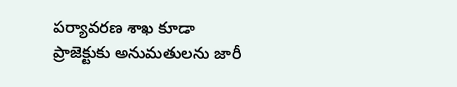పర్యావరణ శాఖ కూడా ప్రాజెక్టుకు అనుమతులను జారీ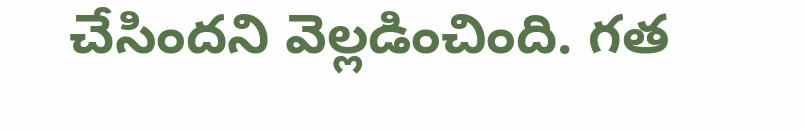చేసిందని వెల్లడించింది. గత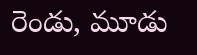రెండు, మూడు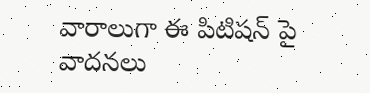వారాలుగా ఈ పిటిషన్ పై వాదనలు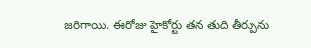జరిగాయి. ఈరోజు హైకోర్టు తన తుది తీర్పును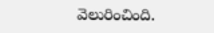వెలురించింది.